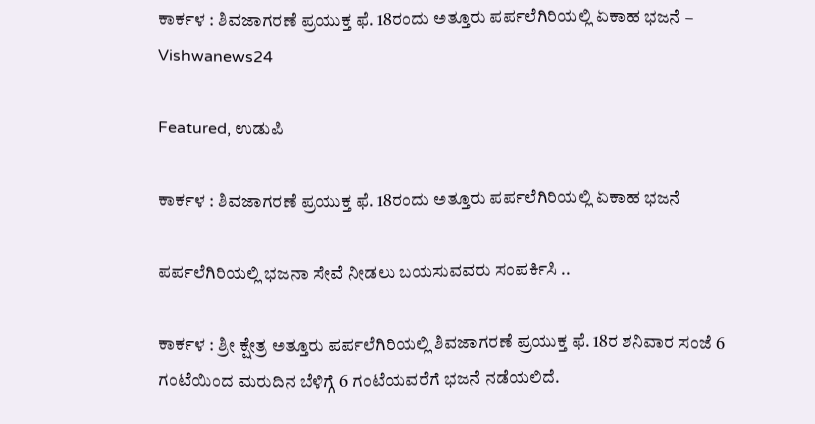ಕಾರ್ಕಳ : ಶಿವಜಾಗರಣೆ ಪ್ರಯುಕ್ತ ಫೆ. 18ರಂದು ಅತ್ತೂರು ಪರ್ಪಲೆಗಿರಿಯಲ್ಲಿ ಏಕಾಹ ಭಜನೆ – Vishwanews24

Featured, ಉಡುಪಿ

ಕಾರ್ಕಳ : ಶಿವಜಾಗರಣೆ ಪ್ರಯುಕ್ತ ಫೆ. 18ರಂದು ಅತ್ತೂರು ಪರ್ಪಲೆಗಿರಿಯಲ್ಲಿ ಏಕಾಹ ಭಜನೆ

ಪರ್ಪಲೆಗಿರಿಯಲ್ಲಿ ಭಜನಾ ಸೇವೆ ನೀಡಲು ಬಯಸುವವರು ಸಂಪರ್ಕಿಸಿ ..

ಕಾರ್ಕಳ : ಶ್ರೀ ಕ್ಷೇತ್ರ ಅತ್ತೂರು ಪರ್ಪಲೆಗಿರಿಯಲ್ಲಿ ಶಿವಜಾಗರಣೆ ಪ್ರಯುಕ್ತ ಫೆ. 18ರ ಶನಿವಾರ ಸಂಜೆ 6 ಗಂಟೆಯಿಂದ ಮರುದಿನ ಬೆಳಿಗ್ಗೆ 6 ಗಂಟೆಯವರೆಗೆ ಭಜನೆ ನಡೆಯಲಿದೆ.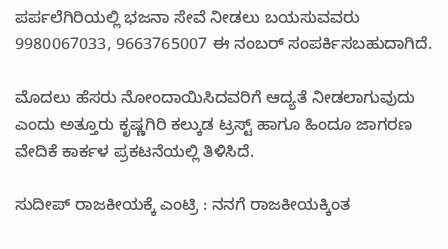ಪರ್ಪಲೆಗಿರಿಯಲ್ಲಿ ಭಜನಾ ಸೇವೆ ನೀಡಲು ಬಯಸುವವರು 9980067033, 9663765007 ಈ ನಂಬರ್‌ ಸಂಪರ್ಕಿಸಬಹುದಾಗಿದೆ.

ಮೊದಲು ಹೆಸರು ನೋಂದಾಯಿಸಿದವರಿಗೆ ಆದ್ಯತೆ ನೀಡಲಾಗುವುದು ಎಂದು ಅತ್ತೂರು ಕೃಷ್ಣಗಿರಿ ಕಲ್ಕುಡ ಟ್ರಸ್ಟ್‌ ಹಾಗೂ ಹಿಂದೂ ಜಾಗರಣ ವೇದಿಕೆ ಕಾರ್ಕಳ ಪ್ರಕಟನೆಯಲ್ಲಿ ತಿಳಿಸಿದೆ.

ಸುದೀಪ್ ರಾಜಕೀಯಕ್ಕೆ ಎಂಟ್ರಿ : ನನಗೆ ರಾಜಕೀಯಕ್ಕಿಂತ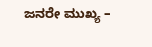ಜನರೇ ಮುಖ್ಯ –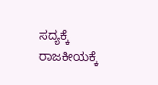ಸದ್ಯಕ್ಕೆ ರಾಜಕೀಯಕ್ಕೆ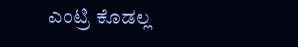ಎಂಟ್ರಿ ಕೊಡಲ್ಲ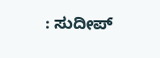: ಸುದೀಪ್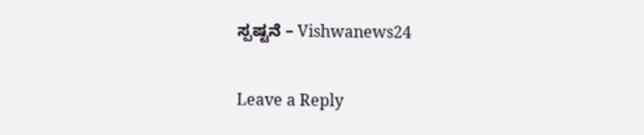ಸ್ಪಷ್ಟನೆ – Vishwanews24

Leave a Reply